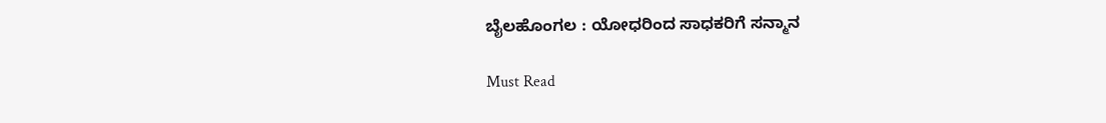ಬೈಲಹೊಂಗಲ : ಯೋಧರಿಂದ ಸಾಧಕರಿಗೆ ಸನ್ಮಾನ

Must Read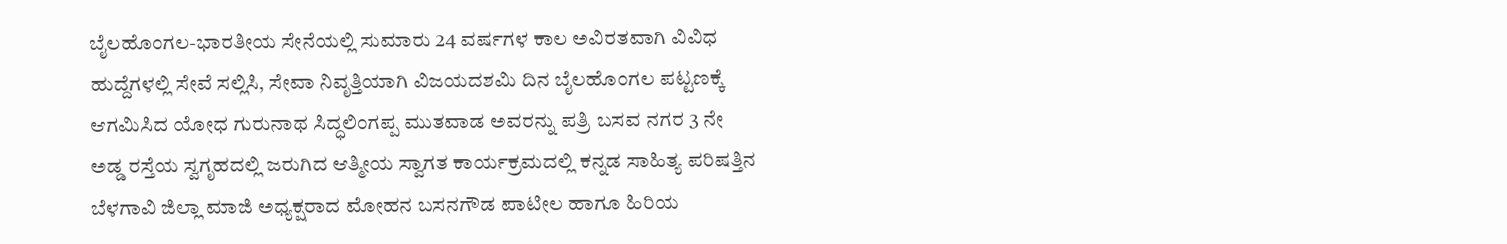ಬೈಲಹೊಂಗಲ-ಭಾರತೀಯ ಸೇನೆಯಲ್ಲಿ ಸುಮಾರು 24 ವರ್ಷಗಳ ಕಾಲ ಅವಿರತವಾಗಿ ವಿವಿಧ ಹುದ್ದೆಗಳಲ್ಲಿ ಸೇವೆ ಸಲ್ಲಿಸಿ, ಸೇವಾ ನಿವೃತ್ತಿಯಾಗಿ ವಿಜಯದಶಮಿ ದಿನ ಬೈಲಹೊಂಗಲ ಪಟ್ಟಣಕ್ಕೆ ಆಗಮಿಸಿದ ಯೋಧ ಗುರುನಾಥ ಸಿದ್ಧಲಿಂಗಪ್ಪ ಮುತವಾಡ ಅವರನ್ನು ಪತ್ರಿ ಬಸವ ನಗರ 3 ನೇ ಅಡ್ಡ ರಸ್ತೆಯ ಸ್ವಗೃಹದಲ್ಲಿ ಜರುಗಿದ ಆತ್ಮೀಯ ಸ್ವಾಗತ ಕಾರ್ಯಕ್ರಮದಲ್ಲಿ ಕನ್ನಡ ಸಾಹಿತ್ಯ ಪರಿಷತ್ತಿನ ಬೆಳಗಾವಿ ಜಿಲ್ಲಾ ಮಾಜಿ ಅಧ್ಯಕ್ಷರಾದ ಮೋಹನ ಬಸನಗೌಡ ಪಾಟೀಲ ಹಾಗೂ ಹಿರಿಯ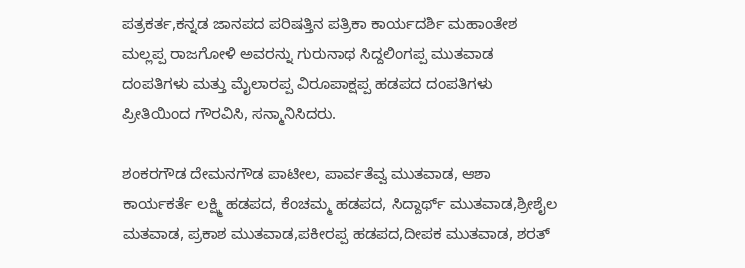ಪತ್ರಕರ್ತ,ಕನ್ನಡ ಜಾನಪದ ಪರಿಷತ್ತಿನ ಪತ್ರಿಕಾ ಕಾರ್ಯದರ್ಶಿ ಮಹಾಂತೇಶ ಮಲ್ಲಪ್ಪ ರಾಜಗೋಳಿ ಅವರನ್ನು ಗುರುನಾಥ ಸಿದ್ದಲಿಂಗಪ್ಪ ಮುತವಾಡ ದಂಪತಿಗಳು ಮತ್ತು ಮೈಲಾರಪ್ಪ ವಿರೂಪಾಕ್ಷಪ್ಪ ಹಡಪದ ದಂಪತಿಗಳು ಪ್ರೀತಿಯಿಂದ ಗೌರವಿಸಿ, ಸನ್ಮಾನಿಸಿದರು.

ಶಂಕರಗೌಡ ದೇಮನಗೌಡ ಪಾಟೀಲ, ಪಾರ್ವತೆವ್ವ ಮುತವಾಡ, ಆಶಾ ಕಾರ್ಯಕರ್ತೆ ಲಕ್ಷ್ಮಿ ಹಡಪದ, ಕೆಂಚಮ್ಮ ಹಡಪದ, ಸಿದ್ದಾರ್ಥ್ ಮುತವಾಡ,ಶ್ರೀಶೈಲ ಮತವಾಡ, ಪ್ರಕಾಶ ಮುತವಾಡ,ಪಕೀರಪ್ಪ ಹಡಪದ,ದೀಪಕ ಮುತವಾಡ, ಶರತ್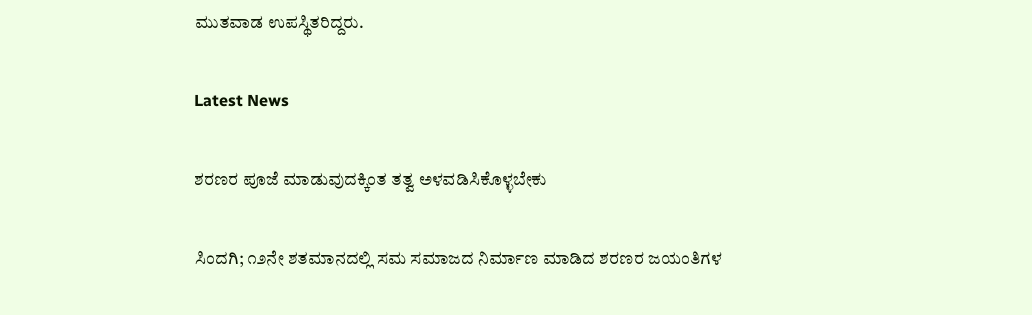ಮುತವಾಡ ಉಪಸ್ಥಿತರಿದ್ದರು.

Latest News

ಶರಣರ ಪೂಜೆ ಮಾಡುವುದಕ್ಕಿಂತ ತತ್ವ ಅಳವಡಿಸಿಕೊಳ್ಳಬೇಕು

ಸಿಂದಗಿ; ೧೨ನೇ ಶತಮಾನದಲ್ಲಿ ಸಮ ಸಮಾಜದ ನಿರ್ಮಾಣ ಮಾಡಿದ ಶರಣರ ಜಯಂತಿಗಳ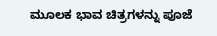ಮೂಲಕ ಭಾವ ಚಿತ್ರಗಳನ್ನು ಪೂಜೆ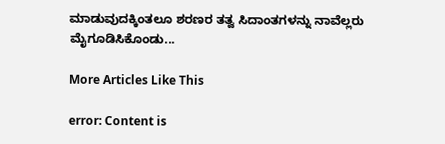ಮಾಡುವುದಕ್ಕಿಂತಲೂ ಶರಣರ ತತ್ವ ಸಿದಾಂತಗಳನ್ನು ನಾವೆಲ್ಲರು ಮೈಗೂಡಿಸಿಕೊಂಡು...

More Articles Like This

error: Content is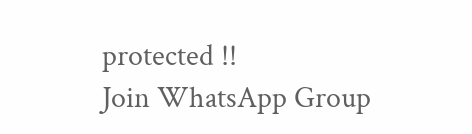protected !!
Join WhatsApp Group